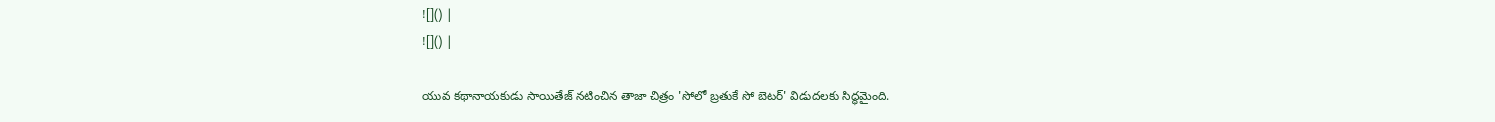![]() |
![]() |

యువ కథానాయకుడు సాయితేజ్ నటించిన తాజా చిత్రం 'సోలో బ్రతుకే సో బెటర్' విడుదలకు సిద్ధమైంది.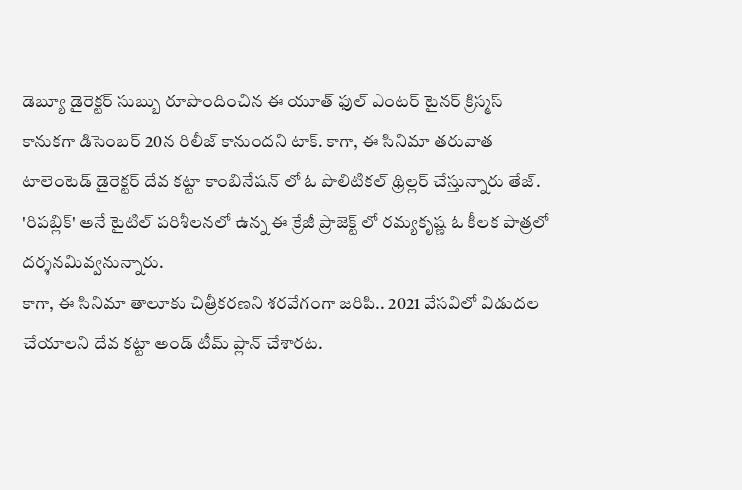డెబ్యూ డైరెక్టర్ సుబ్బు రూపొందించిన ఈ యూత్ ఫుల్ ఎంటర్ టైనర్ క్రిస్మస్ కానుకగా డిసెంబర్ 20న రిలీజ్ కానుందని టాక్. కాగా, ఈ సినిమా తరువాత టాలెంటెడ్ డైరెక్టర్ దేవ కట్టా కాంబినేషన్ లో ఓ పొలిటికల్ థ్రిల్లర్ చేస్తున్నారు తేజ్. 'రిపబ్లిక్' అనే టైటిల్ పరిశీలనలో ఉన్న ఈ క్రేజీ ప్రాజెక్ట్ లో రమ్యకృష్ణ ఓ కీలక పాత్రలో దర్శనమివ్వనున్నారు.
కాగా, ఈ సినిమా తాలూకు చిత్రీకరణని శరవేగంగా జరిపి.. 2021 వేసవిలో విడుదల చేయాలని దేవ కట్టా అండ్ టీమ్ ప్లాన్ చేశారట.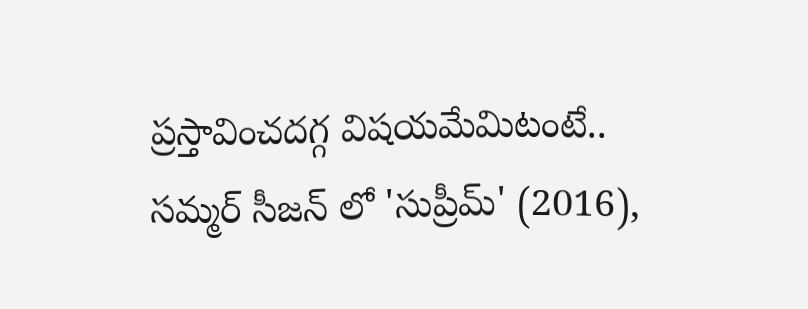ప్రస్తావించదగ్గ విషయమేమిటంటే.. సమ్మర్ సీజన్ లో 'సుప్రీమ్' (2016),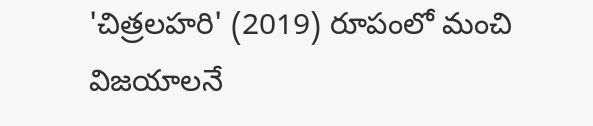'చిత్రలహరి' (2019) రూపంలో మంచి విజయాలనే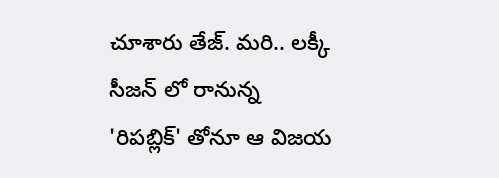చూశారు తేజ్. మరి.. లక్కీ సీజన్ లో రానున్న 'రిపబ్లిక్' తోనూ ఆ విజయ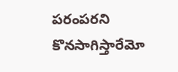పరంపరని కొనసాగిస్తారేమో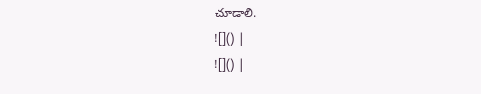చూడాలి.
![]() |
![]() |